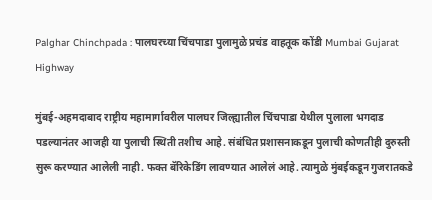Palghar Chinchpada : पालघरच्या चिंचपाडा पुलामुळे प्रचंड वाहतूक कोंडी Mumbai Gujarat Highway

मुंबई-अहमदाबाद राष्ट्रीय महामार्गावरील पालघर जिल्ह्यातील चिंचपाडा येथील पुलाला भगदाड पडल्यानंतर आजही या पुलाची स्थिती तशीच आहे. संबंधित प्रशासनाकडून पुलाची कोणतीही दुरुस्ती सुरू करण्यात आलेली नाही. फक्त बॅरिकेडिंग लावण्यात आलेलं आहे. त्यामुळे मुंबईकडून गुजरातकडे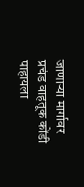जाणाऱ्या मार्गावर प्रचंड वाहतूक कोंडी पाहायला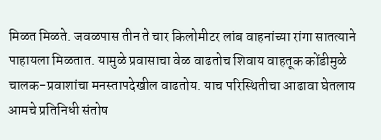मिळत मिळते. जवळपास तीन ते चार किलोमीटर लांब वाहनांच्या रांगा सातत्याने पाहायला मिळतात. यामुळे प्रवासाचा वेळ वाढतोच शिवाय वाहतूक कोंडीमुळे चालक-प्रवाशांचा मनस्तापदेखील वाढतोय. याच परिस्थितीचा आढावा घेतलाय आमचे प्रतिनिधी संतोष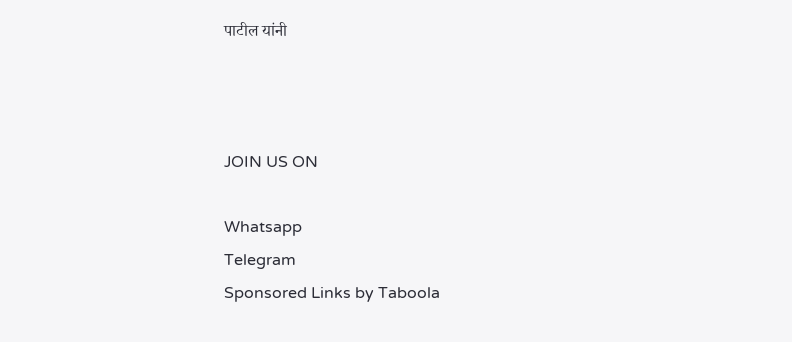पाटील यांनी



JOIN US ON

Whatsapp
Telegram
Sponsored Links by Taboola